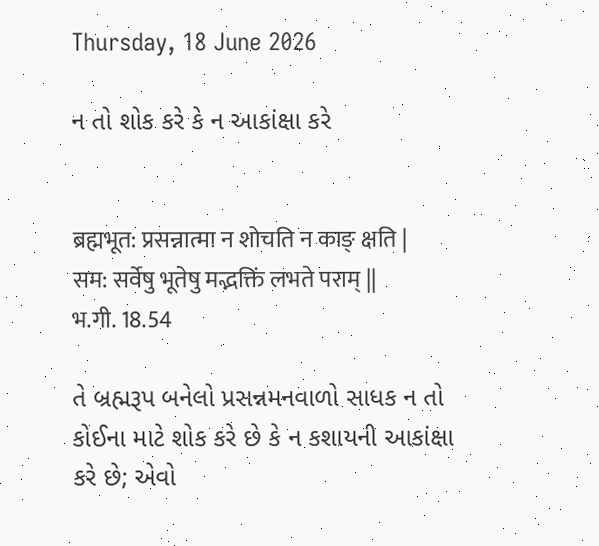Thursday, 18 June 2026

ન તો શોક કરે કે ન આકાંક્ષા કરે


ब्रह्मभूत: प्रसन्नात्मा न शोचति न काङ् क्षति |
सम: सर्वेषु भूतेषु मद्भक्तिं लभते पराम् ||
भ.गी. 18.54

તે બ્રહ્મરૂપ બનેલો પ્રસન્નમનવાળો સાધક ન તો
કોઈના માટે શોક કરે છે કે ન કશાયની આકાંક્ષા
કરે છે; એવો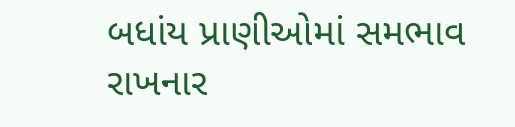બધાંય પ્રાણીઓમાં સમભાવ રાખનાર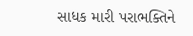સાધક મારી પરાભક્તિને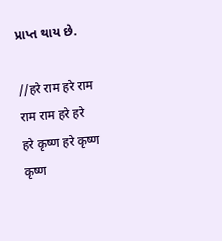પ્રાપ્ત થાય છે.

//हरे राम हरे राम राम राम हरे हरे
हरे कृष्ण हरे कृष्ण कृष्ण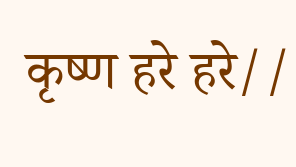कृष्ण हरे हरे//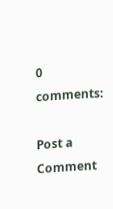0 comments:

Post a Comment